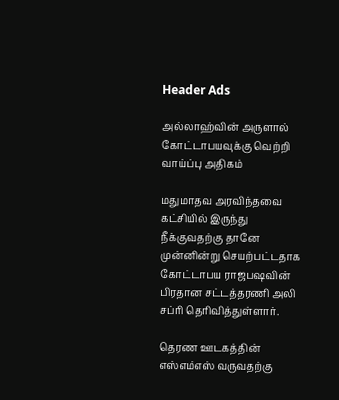Header Ads

அல்லாஹ்வின் அருளால் கோட்டாபயவுக்கு வெற்றி வாய்ப்பு அதிகம்

மதுமாதவ அரவிந்தவை கட்சியில் இருந்து நீக்குவதற்கு தானே முன்னின்று செயற்பட்டதாக கோட்டாபய ராஜபஷவின் பிரதான சட்டத்தரணி அலி சப்ரி தெரிவித்துள்ளார்.

தெரண ஊடகத்தின் எஸ்எம்எஸ் வருவதற்கு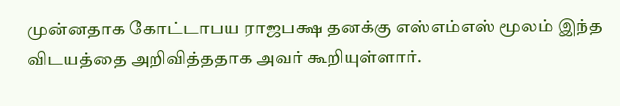முன்னதாக கோட்டாபய ராஜபக்ஷ தனக்கு எஸ்எம்எஸ் மூலம் இந்த விடயத்தை அறிவித்ததாக அவர் கூறியுள்ளார்.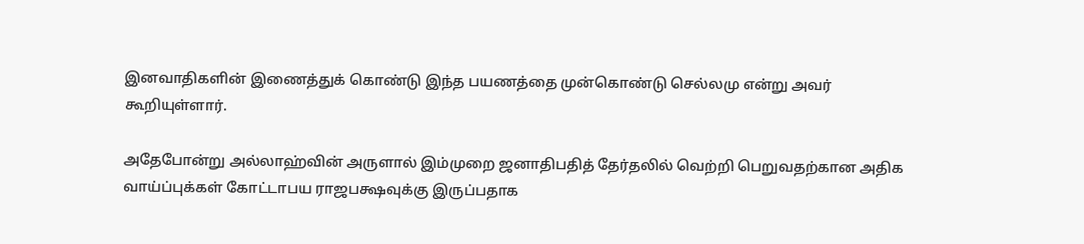இனவாதிகளின் இணைத்துக் கொண்டு இந்த பயணத்தை முன்கொண்டு செல்லமு என்று அவர் கூறியுள்ளார்.

அதேபோன்று அல்லாஹ்வின் அருளால் இம்முறை ஜனாதிபதித் தேர்தலில் வெற்றி பெறுவதற்கான அதிக வாய்ப்புக்கள் கோட்டாபய ராஜபக்ஷவுக்கு இருப்பதாக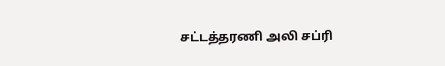சட்டத்தரணி அலி சப்ரி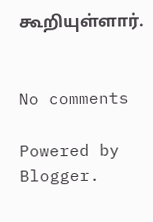கூறியுள்ளார்.


No comments

Powered by Blogger.